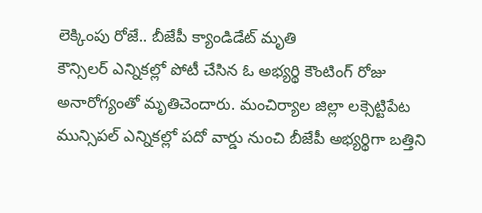లెక్కింపు రోజే.. బీజేపీ క్యాండిడేట్ మృతి
కౌన్సిలర్ ఎన్నికల్లో పోటీ చేసిన ఓ అభ్యర్థి కౌంటింగ్ రోజు అనారోగ్యంతో మృతిచెందారు. మంచిర్యాల జిల్లా లక్సెట్టిపేట మున్సిపల్ ఎన్నికల్లో పదో వార్డు నుంచి బీజేపీ అభ్యర్థిగా బత్తిని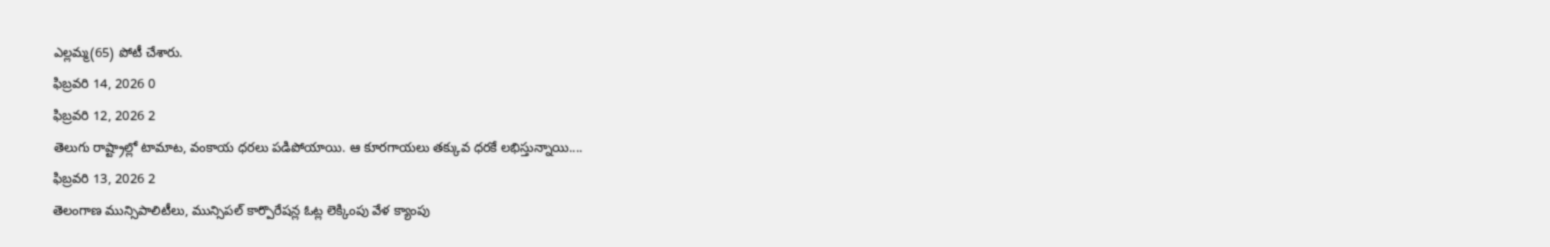ఎల్లమ్మ(65) పోటీ చేశారు.
ఫిబ్రవరి 14, 2026 0
ఫిబ్రవరి 12, 2026 2
తెలుగు రాష్ట్రాల్లో టామాట, వంకాయ ధరలు పడిపోయాయి. ఆ కూరగాయలు తక్కువ ధరకే లభిస్తున్నాయి....
ఫిబ్రవరి 13, 2026 2
తెలంగాణ మున్సిపాలిటీలు, మున్సిపల్ కార్పొరేషన్ల ఓట్ల లెక్కింపు వేళ క్యాంపు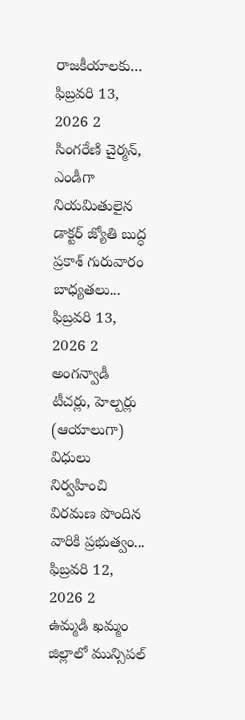రాజకీయాలకు...
ఫిబ్రవరి 13, 2026 2
సింగరేణి చైర్మన్, ఎండీగా నియమితులైన డాక్టర్ జ్యోతి బుద్ధ ప్రకాశ్ గురువారం బాధ్యతలు...
ఫిబ్రవరి 13, 2026 2
అంగన్వాడీ టీచర్లు, హెల్పర్లు (ఆయాలుగా) విధులు నిర్వహించి విరమణ పొందిన వారికి ప్రభుత్వం...
ఫిబ్రవరి 12, 2026 2
ఉమ్మడి ఖమ్మం జిల్లాలో మున్సిపల్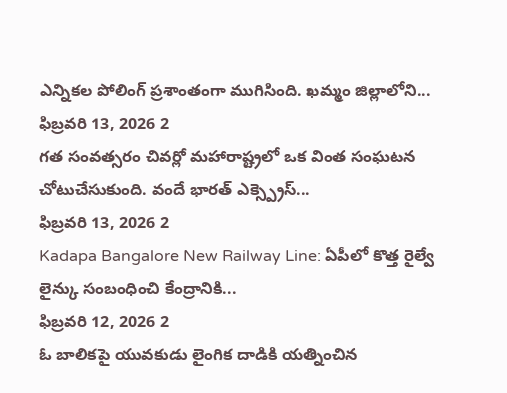ఎన్నికల పోలింగ్ ప్రశాంతంగా ముగిసింది. ఖమ్మం జిల్లాలోని...
ఫిబ్రవరి 13, 2026 2
గత సంవత్సరం చివర్లో మహారాష్ట్రలో ఒక వింత సంఘటన చోటుచేసుకుంది. వందే భారత్ ఎక్స్ప్రెస్...
ఫిబ్రవరి 13, 2026 2
Kadapa Bangalore New Railway Line: ఏపీలో కొత్త రైల్వే లైన్కు సంబంధించి కేంద్రానికి...
ఫిబ్రవరి 12, 2026 2
ఓ బాలికపై యువకుడు లైంగిక దాడికి యత్నించిన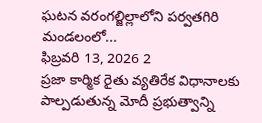ఘటన వరంగల్జిల్లాలోని పర్వతగిరి మండలంలో...
ఫిబ్రవరి 13, 2026 2
ప్రజా కార్మిక రైతు వ్యతిరేక విధానాలకు పాల్పడుతున్న మోదీ ప్రభుత్వాన్ని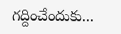గద్దించేందుకు...